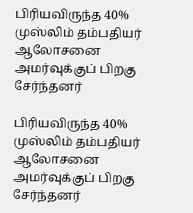பிரியவிருந்த 40% முஸ்லிம் தம்பதியர் ஆலோசனை அமர்வுக்குப் பிறகு சேர்ந்தனர்

பிரியவிருந்த 40% முஸ்லிம் தம்பதியர் ஆலோசனை அமர்வுக்குப் பிறகு சேர்ந்தனர்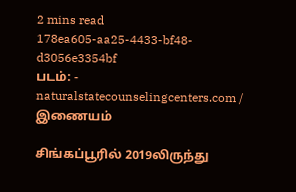2 mins read
178ea605-aa25-4433-bf48-d3056e3354bf
படம்: - naturalstatecounselingcenters.com / இணையம்

சிங்கப்பூரில் 2019லிருந்து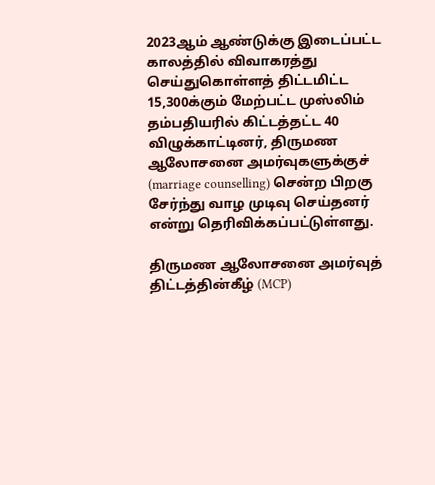2023ஆம் ஆண்டுக்கு இடைப்பட்ட காலத்தில் விவாகரத்து செய்துகொள்ளத் திட்டமிட்ட 15,300க்கும் மேற்பட்ட முஸ்லிம் தம்பதியரில் கிட்டத்தட்ட 40 விழுக்காட்டினர், திருமண ஆலோசனை அமர்வுகளுக்குச் (marriage counselling) சென்ற பிறகு சேர்ந்து வாழ முடிவு செய்தனர் என்று தெரிவிக்கப்பட்டுள்ளது.

திருமண ஆலோசனை அமர்வுத் திட்டத்தின்கீழ் (MCP)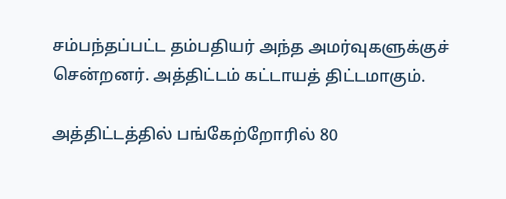சம்பந்தப்பட்ட தம்பதியர் அந்த அமர்வுகளுக்குச் சென்றனர். அத்திட்டம் கட்டாயத் திட்டமாகும்.

அத்திட்டத்தில் பங்கேற்றோரில் 80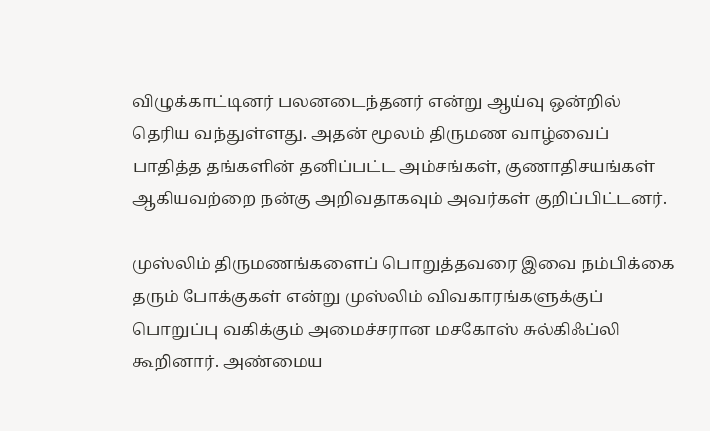விழுக்காட்டினர் பலனடைந்தனர் என்று ஆய்வு ஒன்றில் தெரிய வந்துள்ளது. அதன் மூலம் திருமண வாழ்வைப் பாதித்த தங்களின் தனிப்பட்ட அம்சங்கள், குணாதிசயங்கள் ஆகியவற்றை நன்கு அறிவதாகவும் அவர்கள் குறிப்பிட்டனர்.

முஸ்லிம் திருமணங்களைப் பொறுத்தவரை இவை நம்பிக்கை தரும் போக்குகள் என்று முஸ்லிம் விவகாரங்களுக்குப் பொறுப்பு வகிக்கும் அமைச்சரான மசகோஸ் சுல்கிஃப்லி கூறினார். அண்மைய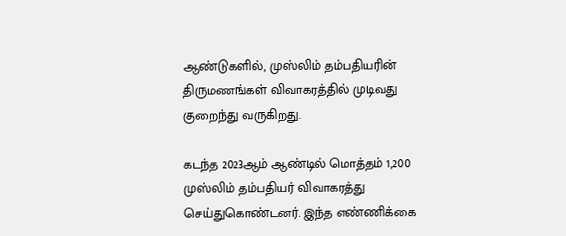ஆண்டுகளில், முஸ்லிம் தம்பதியரின் திருமணங்கள் விவாகரத்தில் முடிவது குறைந்து வருகிறது.

கடந்த 2023ஆம் ஆண்டில் மொத்தம் 1,200 முஸ்லிம் தம்பதியர் விவாகரத்து செய்துகொண்டனர். இந்த எண்ணிக்கை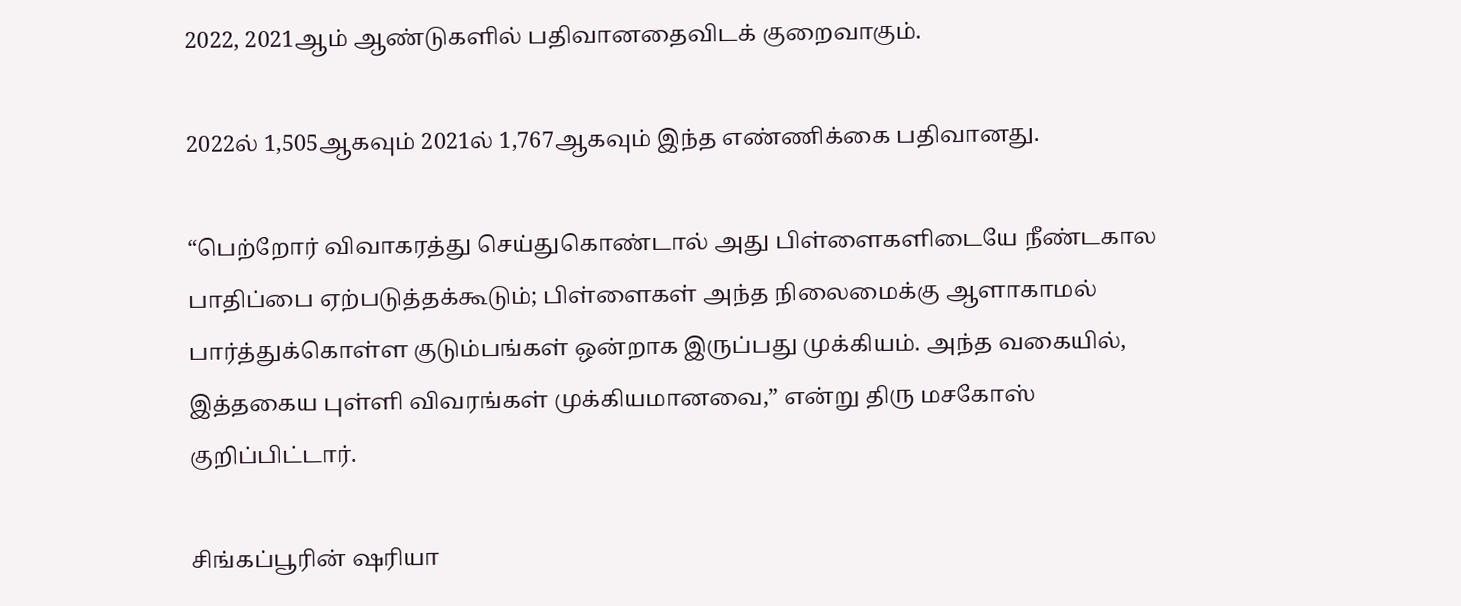2022, 2021ஆம் ஆண்டுகளில் பதிவானதைவிடக் குறைவாகும்.

2022ல் 1,505ஆகவும் 2021ல் 1,767ஆகவும் இந்த எண்ணிக்கை பதிவானது.

“பெற்றோர் விவாகரத்து செய்துகொண்டால் அது பிள்ளைகளிடையே நீண்டகால பாதிப்பை ஏற்படுத்தக்கூடும்; பிள்ளைகள் அந்த நிலைமைக்கு ஆளாகாமல் பார்த்துக்கொள்ள குடும்பங்கள் ஒன்றாக இருப்பது முக்கியம். அந்த வகையில், இத்தகைய புள்ளி விவரங்கள் முக்கியமானவை,” என்று திரு மசகோஸ் குறிப்பிட்டார்.

சிங்கப்பூரின் ‌ஷரியா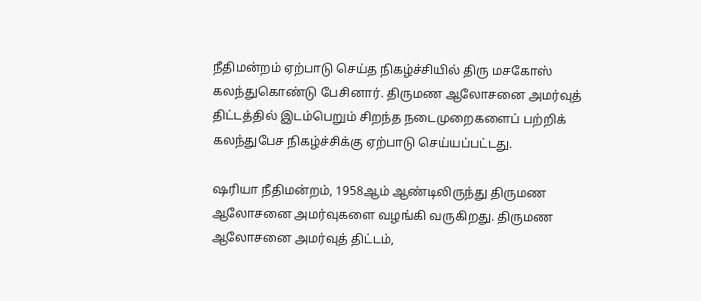நீதிமன்றம் ஏற்பாடு செய்த நிகழ்ச்சியில் திரு மசகோஸ் கலந்துகொண்டு பேசினார். திருமண ஆலோசனை அமர்வுத் திட்டத்தில் இடம்பெறும் சிறந்த நடைமுறைகளைப் பற்றிக் கலந்துபேச நிகழ்ச்சிக்கு ஏற்பாடு செய்யப்பட்டது.

ஷரியா நீதிமன்றம், 1958ஆம் ஆண்டிலிருந்து திருமண ஆலோசனை அமர்வுகளை வழங்கி வருகிறது. திருமண ஆலோசனை அமர்வுத் திட்டம்,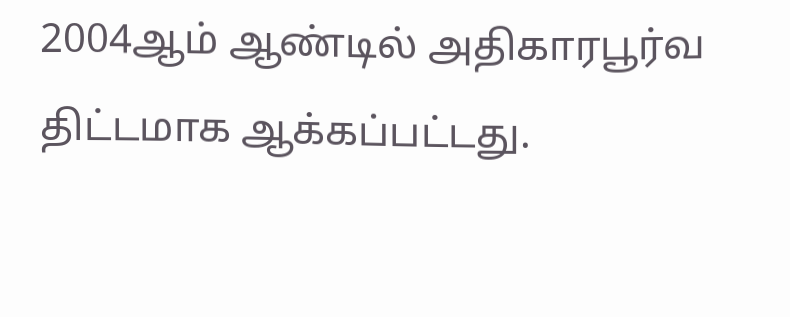2004ஆம் ஆண்டில் அதிகாரபூர்வ திட்டமாக ஆக்கப்பட்டது.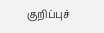குறிப்புச்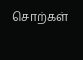சொற்கள்